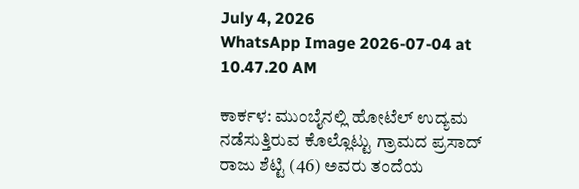July 4, 2026
WhatsApp Image 2026-07-04 at 10.47.20 AM

ಕಾರ್ಕಳ: ಮುಂಬೈನಲ್ಲಿ ಹೋಟೆಲ್ ಉದ್ಯಮ ನಡೆಸುತ್ತಿರುವ ಕೊಲ್ಲೊಟ್ಟು ಗ್ರಾಮದ ಪ್ರಸಾದ್ ರಾಜು ಶೆಟ್ಟಿ (46) ಅವರು ತಂದೆಯ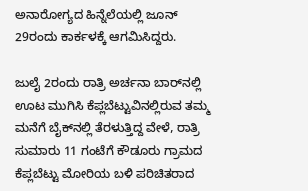ಅನಾರೋಗ್ಯದ ಹಿನ್ನೆಲೆಯಲ್ಲಿ ಜೂನ್ 29ರಂದು ಕಾರ್ಕಳಕ್ಕೆ ಆಗಮಿಸಿದ್ದರು.

ಜುಲೈ 2ರಂದು ರಾತ್ರಿ ಅರ್ಚನಾ ಬಾರ್‌ನಲ್ಲಿ ಊಟ ಮುಗಿಸಿ ಕೆಪ್ಲಬೆಟ್ಟುವಿನಲ್ಲಿರುವ ತಮ್ಮ ಮನೆಗೆ ಬೈಕ್‌ನಲ್ಲಿ ತೆರಳುತ್ತಿದ್ದ ವೇಳೆ, ರಾತ್ರಿ ಸುಮಾರು 11 ಗಂಟೆಗೆ ಕೌಡೂರು ಗ್ರಾಮದ ಕೆಪ್ಲಬೆಟ್ಟು ಮೋರಿಯ ಬಳಿ ಪರಿಚಿತರಾದ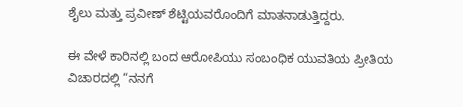ಶೈಲು ಮತ್ತು ಪ್ರವೀಣ್ ಶೆಟ್ಟಿಯವರೊಂದಿಗೆ ಮಾತನಾಡುತ್ತಿದ್ದರು.

ಈ ವೇಳೆ ಕಾರಿನಲ್ಲಿ ಬಂದ ಆರೋಪಿಯು ಸಂಬಂಧಿಕ ಯುವತಿಯ ಪ್ರೀತಿಯ ವಿಚಾರದಲ್ಲಿ “ನನಗೆ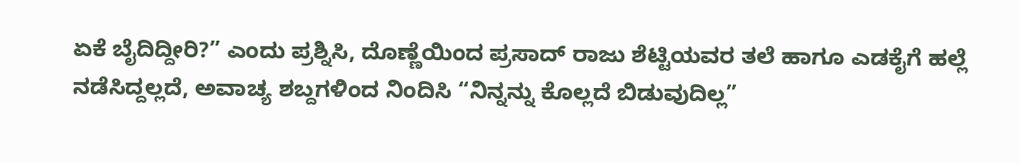ಏಕೆ ಬೈದಿದ್ದೀರಿ?” ಎಂದು ಪ್ರಶ್ನಿಸಿ, ದೊಣ್ಣೆಯಿಂದ ಪ್ರಸಾದ್ ರಾಜು ಶೆಟ್ಟಿಯವರ ತಲೆ ಹಾಗೂ ಎಡಕೈಗೆ ಹಲ್ಲೆ ನಡೆಸಿದ್ದಲ್ಲದೆ, ಅವಾಚ್ಯ ಶಬ್ದಗಳಿಂದ ನಿಂದಿಸಿ “ನಿನ್ನನ್ನು ಕೊಲ್ಲದೆ ಬಿಡುವುದಿಲ್ಲ”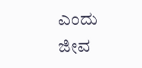ಎಂದು ಜೀವ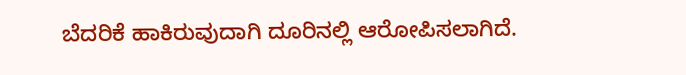ಬೆದರಿಕೆ ಹಾಕಿರುವುದಾಗಿ ದೂರಿನಲ್ಲಿ ಆರೋಪಿಸಲಾಗಿದೆ.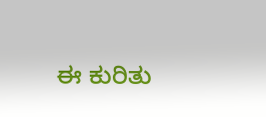ಈ ಕುರಿತು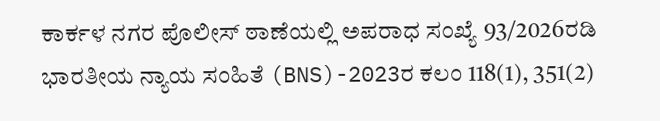ಕಾರ್ಕಳ ನಗರ ಪೊಲೀಸ್ ಠಾಣೆಯಲ್ಲಿ ಅಪರಾಧ ಸಂಖ್ಯೆ 93/2026ರಡಿ ಭಾರತೀಯ ನ್ಯಾಯ ಸಂಹಿತೆ (BNS)-2023ರ ಕಲಂ 118(1), 351(2)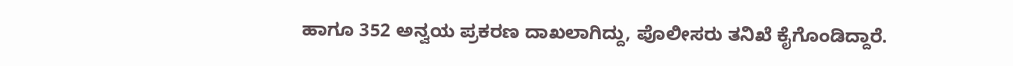ಹಾಗೂ 352 ಅನ್ವಯ ಪ್ರಕರಣ ದಾಖಲಾಗಿದ್ದು, ಪೊಲೀಸರು ತನಿಖೆ ಕೈಗೊಂಡಿದ್ದಾರೆ.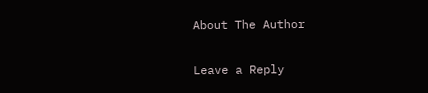About The Author

Leave a Reply